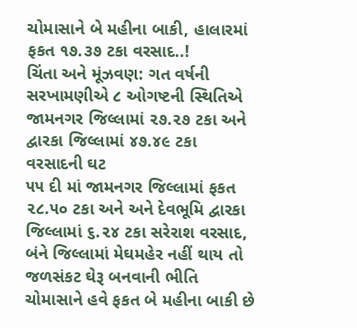ચોમાસાને બે મહીના બાકી, હાલારમાં ફકત ૧૭.૩૭ ટકા વરસાદ..!
ચિંતા અને મૂંઝવણ: ગત વર્ષની સરખામણીએ ૮ ઓગષ્ટની સ્થિતિએ જામનગર જિલ્લામાં ૨૭.૨૭ ટકા અને દ્વારકા જિલ્લામાં ૪૭.૪૯ ટકા વરસાદની ઘટ
૫૫ દી માં જામનગર જિલ્લામાં ફકત ૨૮.૫૦ ટકા અને અને દેવભૂમિ દ્વારકા જિલ્લામાં ૬.૨૪ ટકા સરેરાશ વરસાદ, બંને જિલ્લામાં મેઘમહેર નહીં થાય તો જળસંકટ ઘેરૂ બનવાની ભીતિ
ચોમાસાને હવે ફકત બે મહીના બાકી છે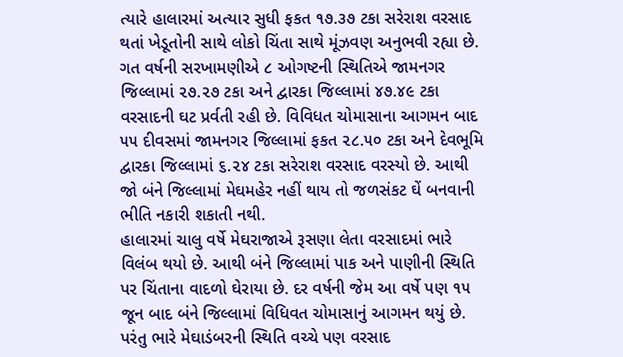ત્યારે હાલારમાં અત્યાર સુધી ફકત ૧૭.૩૭ ટકા સરેરાશ વરસાદ થતાં ખેડૂતોની સાથે લોકો ચિંતા સાથે મૂંઝવણ અનુભવી રહ્યા છે. ગત વર્ષની સરખામણીએ ૮ ઓગષ્ટની સ્થિતિએ જામનગર જિલ્લામાં ૨૭.૨૭ ટકા અને દ્વારકા જિલ્લામાં ૪૭.૪૯ ટકા વરસાદની ઘટ પ્રર્વતી રહી છે. વિવિધત ચોમાસાના આગમન બાદ ૫૫ દીવસમાં જામનગર જિલ્લામાં ફકત ૨૮.૫૦ ટકા અને દેવભૂમિ દ્વારકા જિલ્લામાં ૬.૨૪ ટકા સરેરાશ વરસાદ વરસ્યો છે. આથી જો બંને જિલ્લામાં મેઘમહેર નહીં થાય તો જળસંકટ ઘેં બનવાની ભીતિ નકારી શકાતી નથી.
હાલારમાં ચાલુ વર્ષે મેઘરાજાએ રૂસણા લેતા વરસાદમાં ભારે વિલંબ થયો છે. આથી બંને જિલ્લામાં પાક અને પાણીની સ્થિતિ પર ચિંતાના વાદળો ઘેરાયા છે. દર વર્ષની જેમ આ વર્ષે પણ ૧૫ જૂન બાદ બંને જિલ્લામાં વિધિવત ચોમાસાનું આગમન થયું છે. પરંતુ ભારે મેઘાડંબરની સ્થિતિ વચ્ચે પણ વરસાદ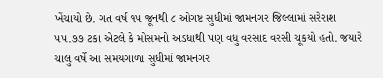ખેંચાયો છે. ગત વર્ષ ૧૫ જૂનથી ૮ ઓગષ્ટ સુધીમાં જામનગર જિલ્લામાં સરેરાશ ૫૫.૭૭ ટકા એટલે કે મોસમનો અડધાથી પણ વધુ વરસાદ વરસી ચૂકયો હતો. જયારે ચાલુ વર્ષે આ સમયગાળા સુધીમાં જામનગર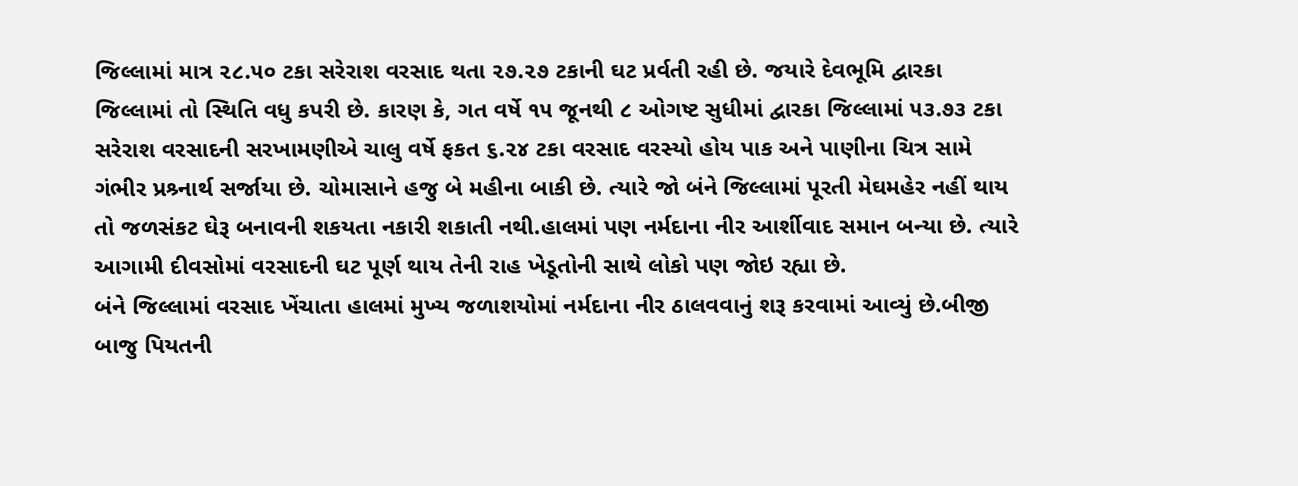જિલ્લામાં માત્ર ૨૮.૫૦ ટકા સરેરાશ વરસાદ થતા ૨૭.૨૭ ટકાની ઘટ પ્રર્વતી રહી છે. જયારે દેવભૂમિ દ્વારકા જિલ્લામાં તો સ્થિતિ વધુ કપરી છે. કારણ કે, ગત વર્ષે ૧૫ જૂનથી ૮ ઓગષ્ટ સુધીમાં દ્વારકા જિલ્લામાં ૫૩.૭૩ ટકા સરેરાશ વરસાદની સરખામણીએ ચાલુ વર્ષે ફકત ૬.૨૪ ટકા વરસાદ વરસ્યો હોય પાક અને પાણીના ચિત્ર સામે ગંભીર પ્રશ્ર્નાર્થ સર્જાયા છે. ચોમાસાને હજુ બે મહીના બાકી છે. ત્યારે જો બંને જિલ્લામાં પૂરતી મેઘમહેર નહીં થાય તો જળસંકટ ઘેરૂ બનાવની શકયતા નકારી શકાતી નથી.હાલમાં પણ નર્મદાના નીર આર્શીવાદ સમાન બન્યા છે. ત્યારે આગામી દીવસોમાં વરસાદની ઘટ પૂર્ણ થાય તેની રાહ ખેડૂતોની સાથે લોકો પણ જોઇ રહ્યા છે.
બંને જિલ્લામાં વરસાદ ખેંચાતા હાલમાં મુખ્ય જળાશયોમાં નર્મદાના નીર ઠાલવવાનું શરૂ કરવામાં આવ્યું છે.બીજી બાજુ પિયતની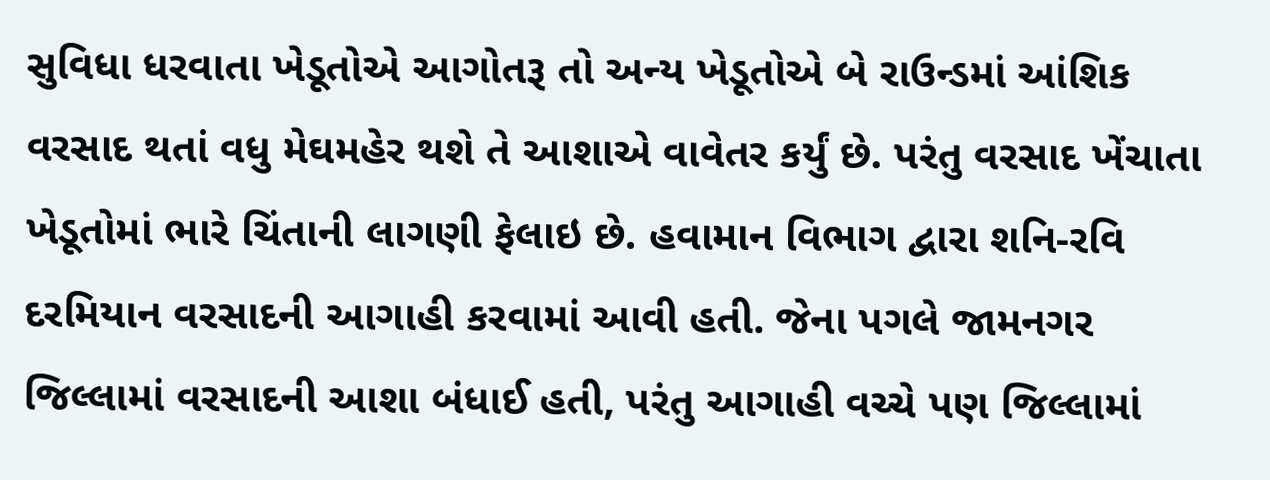સુવિધા ધરવાતા ખેડૂતોએ આગોતરૂ તો અન્ય ખેડૂતોએ બે રાઉન્ડમાં આંશિક વરસાદ થતાં વધુ મેઘમહેર થશે તે આશાએ વાવેતર કર્યું છે. પરંતુ વરસાદ ખેંચાતા ખેડૂતોમાં ભારે ચિંતાની લાગણી ફેલાઇ છે. હવામાન વિભાગ દ્વારા શનિ-રવિ દરમિયાન વરસાદની આગાહી કરવામાં આવી હતી. જેના પગલે જામનગર જિલ્લામાં વરસાદની આશા બંધાઈ હતી, પરંતુ આગાહી વચ્ચે પણ જિલ્લામાં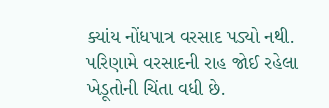ક્યાંય નોંધપાત્ર વરસાદ પડ્યો નથી.
પરિણામે વરસાદની રાહ જોઈ રહેલા ખેડૂતોની ચિંતા વધી છે.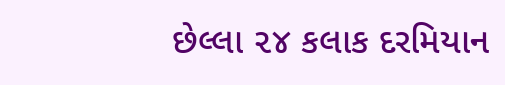છેલ્લા ૨૪ કલાક દરમિયાન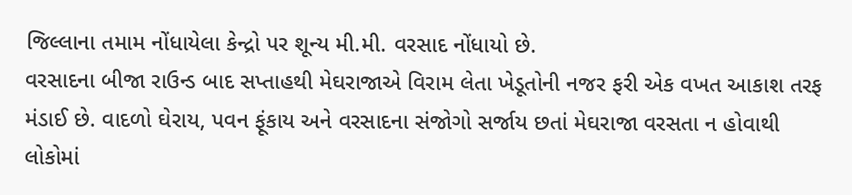જિલ્લાના તમામ નોંધાયેલા કેન્દ્રો પર શૂન્ય મી.મી. વરસાદ નોંધાયો છે.
વરસાદના બીજા રાઉન્ડ બાદ સપ્તાહથી મેઘરાજાએ વિરામ લેતા ખેડૂતોની નજર ફરી એક વખત આકાશ તરફ મંડાઈ છે. વાદળો ઘેરાય, પવન ફૂંકાય અને વરસાદના સંજોગો સર્જાય છતાં મેઘરાજા વરસતા ન હોવાથી લોકોમાં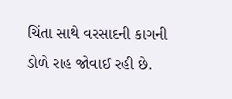ચિંતા સાથે વરસાદની કાગની ડોળે રાહ જોવાઈ રહી છે.